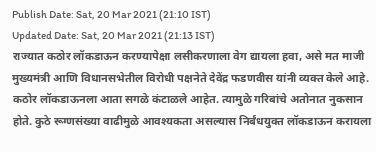Publish Date: Sat, 20 Mar 2021 (21:10 IST)
Updated Date: Sat, 20 Mar 2021 (21:13 IST)
राज्यात कठोर लॉकडाऊन करण्यापेक्षा लसीकरणाला वेग द्यायला हवा, असे मत माजी मुख्यमंत्री आणि विधानसभेतील विरोधी पक्षनेते देवेंद्र फडणवीस यांनी व्यक्त केले आहे. कठोर लॉकडाऊनला आता सगळे कंटाळले आहेत. त्यामुळे गरिबांचे अतोनात नुकसान होते. कुठे रूग्णसंख्या वाढीमुळे आवश्यकता असल्यास निर्बंधयुक्त लॉकडाऊन करायला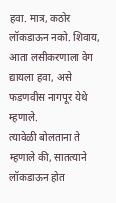हवा. मात्र, कठोर लॉकडाऊन नको. शिवाय, आता लसीकरणाला वेग द्यायला हवा, असे फडणवीस नागपूर येथे म्हणाले.
त्यावेळी बोलताना ते म्हणाले की, सातत्याने लॉकडाऊन होत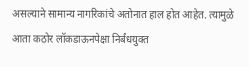असल्याने सामान्य नागरिकांचे अतोनात हाल होत आहेत. त्यामुळे आता कठोर लॉकडाऊनपेक्षा निर्बंधयुक्त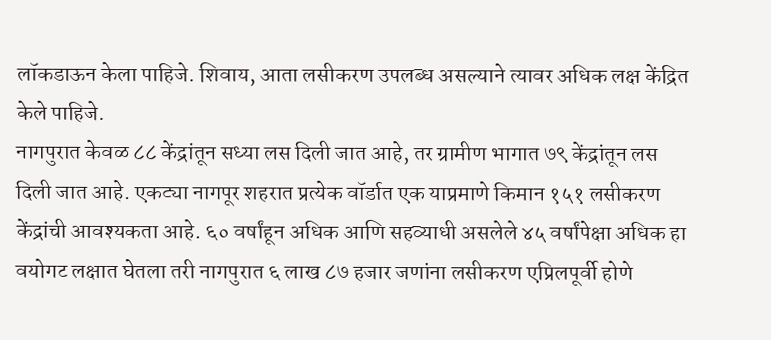लॉकडाऊन केला पाहिजे. शिवाय, आता लसीकरण उपलब्ध असल्याने त्यावर अधिक लक्ष केंद्रित केले पाहिजे.
नागपुरात केवळ ८८ केंद्रांतून सध्या लस दिली जात आहे, तर ग्रामीण भागात ७९ केंद्रांतून लस दिली जात आहे. एकट्या नागपूर शहरात प्रत्येक वॉर्डात एक याप्रमाणे किमान १५१ लसीकरण केंद्रांची आवश्यकता आहे. ६० वर्षांहून अधिक आणि सहव्याधी असलेले ४५ वर्षांपेक्षा अधिक हा वयोगट लक्षात घेतला तरी नागपुरात ६ लाख ८७ हजार जणांना लसीकरण एप्रिलपूर्वी होणे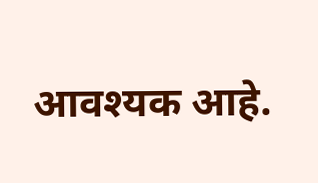आवश्यक आहे.